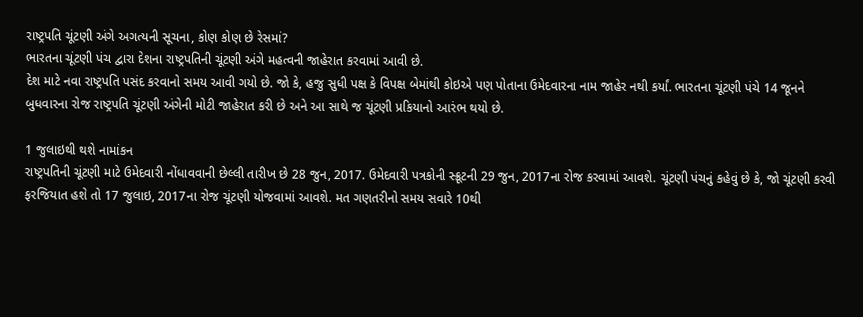રાષ્ટ્રપતિ ચૂંટણી અંગે અગત્યની સૂચના, કોણ કોણ છે રેસમાં?
ભારતના ચૂંટણી પંચ દ્વારા દેશના રાષ્ટ્રપતિની ચૂંટણી અંગે મહત્વની જાહેરાત કરવામાં આવી છે.
દેશ માટે નવા રાષ્ટ્રપતિ પસંદ કરવાનો સમય આવી ગયો છે. જો કે, હજુ સુધી પક્ષ કે વિપક્ષ બેમાંથી કોઇએ પણ પોતાના ઉમેદવારના નામ જાહેર નથી કર્યાં. ભારતના ચૂંટણી પંચે 14 જૂનને બુધવારના રોજ રાષ્ટ્રપતિ ચૂંટણી અંગેની મોટી જાહેરાત કરી છે અને આ સાથે જ ચૂંટણી પ્રકિયાનો આરંભ થયો છે.

1 જુલાઇથી થશે નામાંકન
રાષ્ટ્રપતિની ચૂંટણી માટે ઉમેદવારી નોંધાવવાની છેલ્લી તારીખ છે 28 જુન, 2017. ઉમેદવારી પત્રકોની સ્ક્રૂટની 29 જુન, 2017ના રોજ કરવામાં આવશે. ચૂંટણી પંચનું કહેવું છે કે, જો ચૂંટણી કરવી ફરજિયાત હશે તો 17 જુલાઇ, 2017ના રોજ ચૂંટણી યોજવામાં આવશે. મત ગણતરીનો સમય સવારે 10થી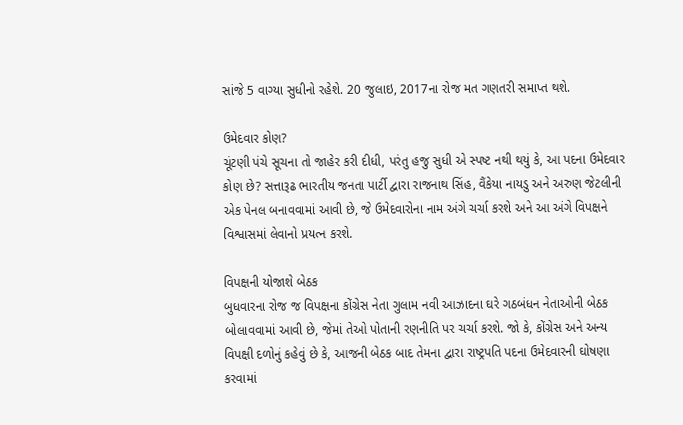સાંજે 5 વાગ્યા સુધીનો રહેશે. 20 જુલાઇ, 2017ના રોજ મત ગણતરી સમાપ્ત થશે.

ઉમેદવાર કોણ?
ચૂંટણી પંચે સૂચના તો જાહેર કરી દીધી, પરંતુ હજુ સુધી એ સ્પષ્ટ નથી થયું કે, આ પદના ઉમેદવાર કોણ છે? સત્તારૂઢ ભારતીય જનતા પાર્ટી દ્વારા રાજનાથ સિંહ, વૈંકેયા નાયડુ અને અરુણ જેટલીની એક પેનલ બનાવવામાં આવી છે, જે ઉમેદવારોના નામ અંગે ચર્ચા કરશે અને આ અંગે વિપક્ષને વિશ્વાસમાં લેવાનો પ્રયત્ન કરશે.

વિપક્ષની યોજાશે બેઠક
બુધવારના રોજ જ વિપક્ષના કોંગ્રેસ નેતા ગુલામ નવી આઝાદના ઘરે ગઠબંધન નેતાઓની બેઠક બોલાવવામાં આવી છે, જેમાં તેઓ પોતાની રણનીતિ પર ચર્ચા કરશે. જો કે, કોંગ્રેસ અને અન્ય વિપક્ષી દળોનું કહેવું છે કે, આજની બેઠક બાદ તેમના દ્વારા રાષ્ટ્રપતિ પદના ઉમેદવારની ઘોષણા કરવામાં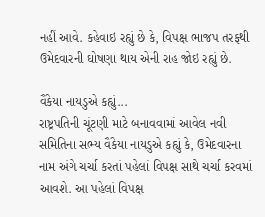નહીં આવે. કહેવાઇ રહ્યું છે કે, વિપક્ષ ભાજપ તરફથી ઉમેદવારની ઘોષણા થાય એની રાહ જોઇ રહ્યું છે.

વૈંકેયા નાયડુએ કહ્યું...
રાષ્ટ્રપતિની ચૂંટણી માટે બનાવવામાં આવેલ નવી સમિતિના સભ્ય વૈંકેયા નાયડુએ કહ્યું કે, ઉમેદવારના નામ અંગે ચર્ચા કરતાં પહેલાં વિપક્ષ સાથે ચર્ચા કરવમાં આવશે. આ પહેલાં વિપક્ષ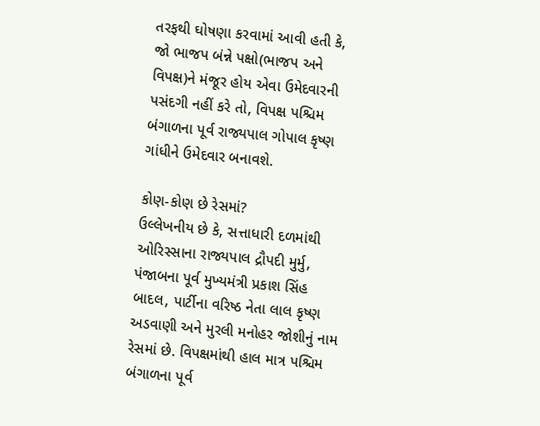તરફથી ઘોષણા કરવામાં આવી હતી કે, જો ભાજપ બંન્ને પક્ષો(ભાજપ અને વિપક્ષ)ને મંજૂર હોય એવા ઉમેદવારની પસંદગી નહીં કરે તો, વિપક્ષ પશ્ચિમ બંગાળના પૂર્વ રાજ્યપાલ ગોપાલ કૃષ્ણ ગાંધીને ઉમેદવાર બનાવશે.

કોણ-કોણ છે રેસમાં?
ઉલ્લેખનીય છે કે, સત્તાધારી દળમાંથી ઓરિસ્સાના રાજ્યપાલ દ્રૌપદી મુર્મુ, પંજાબના પૂર્વ મુખ્યમંત્રી પ્રકાશ સિંહ બાદલ, પાર્ટીના વરિષ્ઠ નેતા લાલ કૃષ્ણ અડવાણી અને મુરલી મનોહર જોશીનું નામ રેસમાં છે. વિપક્ષમાંથી હાલ માત્ર પશ્ચિમ બંગાળના પૂર્વ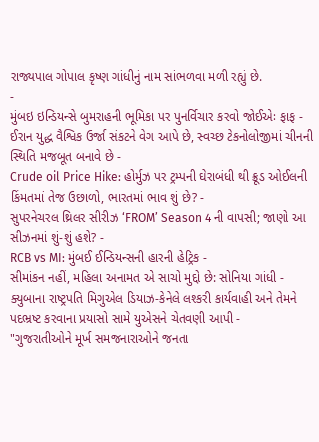રાજ્યપાલ ગોપાલ કૃષ્ણ ગાંધીનું નામ સાંભળવા મળી રહ્યું છે.
-
મુંબઇ ઇન્ડિયન્સે બુમરાહની ભૂમિકા પર પુનર્વિચાર કરવો જોઈએઃ ફાફ -
ઈરાન યુદ્ધ વૈશ્વિક ઉર્જા સંકટને વેગ આપે છે, સ્વચ્છ ટેકનોલોજીમાં ચીનની સ્થિતિ મજબૂત બનાવે છે -
Crude oil Price Hike: હોર્મુઝ પર ટ્રમ્પની ઘેરાબંધી થી ક્રૂડ ઓઈલની કિંમતમાં તેજ ઉછાળો, ભારતમાં ભાવ શું છે? -
સુપરનેચરલ થ્રિલર સીરીઝ ‘FROM’ Season 4 ની વાપસી; જાણો આ સીઝનમાં શું-શું હશે? -
RCB vs MI: મુંબઈ ઈન્ડિયન્સની હારની હેટ્રિક -
સીમાંકન નહીં, મહિલા અનામત એ સાચો મુદ્દો છે: સોનિયા ગાંધી -
ક્યુબાના રાષ્ટ્રપતિ મિગુએલ ડિયાઝ-કેનેલે લશ્કરી કાર્યવાહી અને તેમને પદભ્રષ્ટ કરવાના પ્રયાસો સામે યુએસને ચેતવણી આપી -
"ગુજરાતીઓને મૂર્ખ સમજનારાઓને જનતા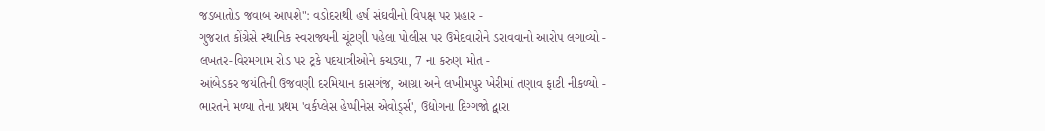જડબાતોડ જવાબ આપશે": વડોદરાથી હર્ષ સંઘવીનો વિપક્ષ પર પ્રહાર -
ગુજરાત કોંગ્રેસે સ્થાનિક સ્વરાજ્યની ચૂંટણી પહેલા પોલીસ પર ઉમેદવારોને ડરાવવાનો આરોપ લગાવ્યો -
લખતર-વિરમગામ રોડ પર ટ્રકે પદયાત્રીઓને કચડ્યા, 7 ના કરુણ મોત -
આંબેડકર જયંતિની ઉજવણી દરમિયાન કાસગંજ, આગ્રા અને લખીમપુર ખેરીમાં તણાવ ફાટી નીકળ્યો -
ભારતને મળ્યા તેના પ્રથમ 'વર્કપ્લેસ હેપ્પીનેસ એવોર્ડ્સ', ઉદ્યોગના દિગ્ગજો દ્વારા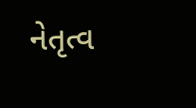નેતૃત્વ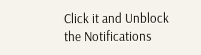Click it and Unblock the Notifications